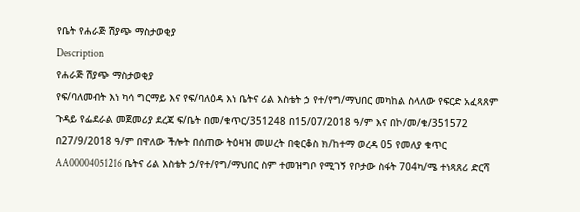የቤት የሐራጅ ሽያጭ ማስታወቂያ
Description
የሐራጅ ሽያጭ ማስታወቂያ
የፍ/ባለመብት እነ ካሳ ግርማይ እና የፍ/ባለዕዳ እነ ቤትና ሪል እስቴት ኃ የተ/የግ/ማህበር መካከል ስላለው የፍርድ አፈጻጸም ጉዳይ የፌደራል መጀመሪያ ደረጃ ፍ/ቤት በመ/ቁጥር/351248 በ15/07/2018 ዓ/ም እና በኮ/መ/ቁ/351572 በ27/9/2018 ዓ/ም በዋለው ችሎት በሰጠው ትዕዛዝ መሠረት በቂርቆስ ክ/ከተማ ወረዳ 05 የመለያ ቁጥር AA00004051216 ቤትና ሪል እስቴት ኃ/የተ/የግ/ማህበር ስም ተመዝግቦ የሚገኝ የቦታው ስፋት 704ካ/ሜ ተነጻጸሪ ድርሻ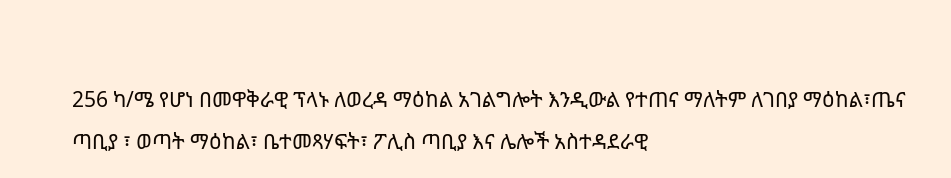256 ካ/ሜ የሆነ በመዋቅራዊ ፕላኑ ለወረዳ ማዕከል አገልግሎት እንዲውል የተጠና ማለትም ለገበያ ማዕከል፣ጤና ጣቢያ ፣ ወጣት ማዕከል፣ ቤተመጻሃፍት፣ ፖሊስ ጣቢያ እና ሌሎች አስተዳደራዊ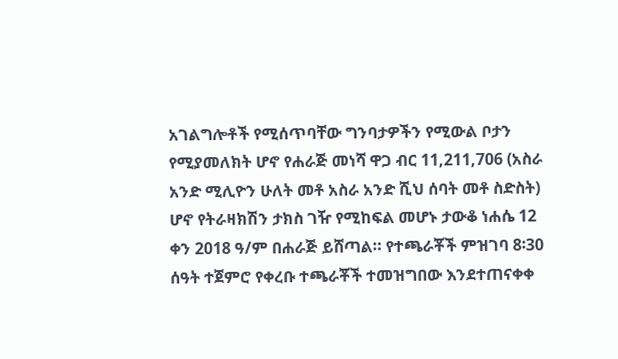አገልግሎቶች የሚሰጥባቸው ግንባታዎችን የሚውል ቦታን የሚያመለክት ሆኖ የሐራጅ መነሻ ዋጋ ብር 11,211,706 (አስራ አንድ ሚሊዮን ሁለት መቶ አስራ አንድ ሺህ ሰባት መቶ ስድስት) ሆኖ የትራዛክሽን ታክስ ገዥ የሚከፍል መሆኑ ታውቆ ነሐሴ 12 ቀን 2018 ዓ/ም በሐራጅ ይሸጣል። የተጫራቾች ምዝገባ 8፡30 ሰዓት ተጀምሮ የቀረቡ ተጫራቾች ተመዝግበው እንደተጠናቀቀ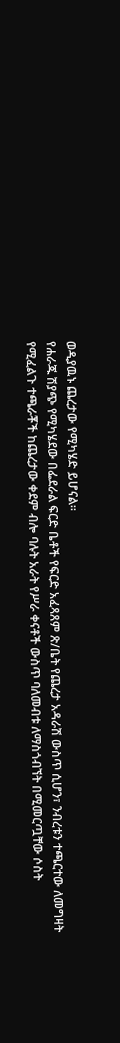ወዲያዉኑ ጨረታው የሚካሄድ ይሆናል።
የሐራጁ ሽያጭ የሚካሄደው በፌደራል ፍርድ ቤቶች የፍርድ አፈጻጸም ጽ/ቤት የጨረታ አዳራሽ ውስጥ ሲሆን፣ ንብረቱን ተጫርተው ለመግዛት የሚፈልጉ ተጫራቾች ከጨረታው ቀደም ብሎ ባሉት አራት የሥራ ቀናቶች ውስጥ ባለመብቱ ለማስጎብኘት በሚመርጧቸው ሶስት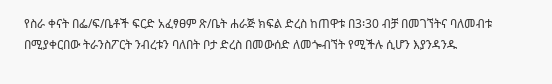የስራ ቀናት በፌ/ፍ/ቤቶች ፍርድ አፈፃፀም ጽ/ቤት ሐራጅ ክፍል ድረስ ከጠዋቱ በ3፡30 ብቻ በመገኘትና ባለመብቱ በሚያቀርበው ትራንስፖርት ንብረቱን ባለበት ቦታ ድረስ በመውሰድ ለመጐብኘት የሚችሉ ሲሆን እያንዳንዱ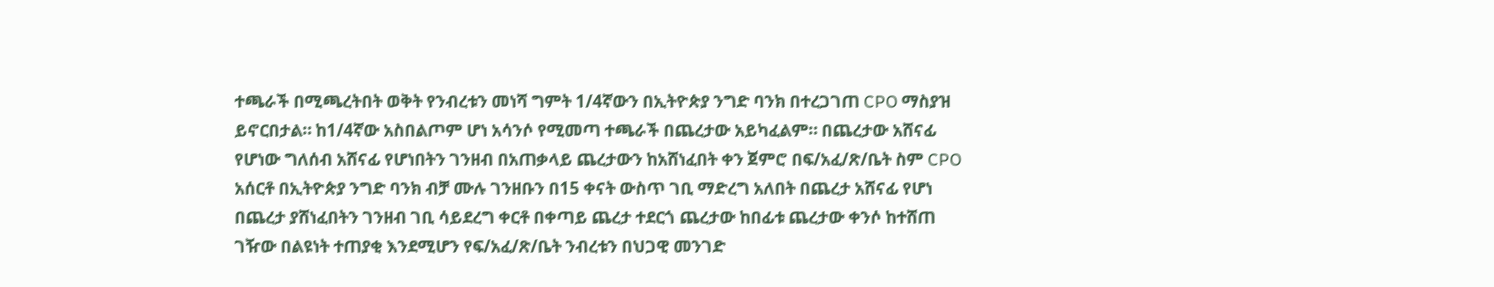ተጫራች በሚጫረትበት ወቅት የንብረቱን መነሻ ግምት 1/4ኛውን በኢትዮጵያ ንግድ ባንክ በተረጋገጠ CPO ማስያዝ ይኖርበታል። ከ1/4ኛው አስበልጦም ሆነ አሳንሶ የሚመጣ ተጫራች በጨረታው አይካፈልም። በጨረታው አሸናፊ የሆነው ግለሰብ አሸናፊ የሆነበትን ገንዘብ በአጠቃላይ ጨረታውን ከአሸነፈበት ቀን ጀምሮ በፍ/አፈ/ጽ/ቤት ስም CPO አሰርቶ በኢትዮጵያ ንግድ ባንክ ብቻ ሙሉ ገንዘቡን በ15 ቀናት ውስጥ ገቢ ማድረግ አለበት በጨረታ አሸናፊ የሆነ በጨረታ ያሸነፈበትን ገንዘብ ገቢ ሳይደረግ ቀርቶ በቀጣይ ጨረታ ተደርጎ ጨረታው ከበፊቱ ጨረታው ቀንሶ ከተሸጠ ገዥው በልዩነት ተጠያቂ እንደሚሆን የፍ/አፈ/ጽ/ቤት ንብረቱን በህጋዊ መንገድ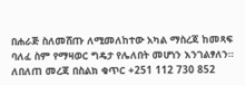በሐራጅ ስለመሸጡ ለሚመለከተው አካል ማስረጃ ከመጻፍ ባለፈ ስም የማዛወር ግዴታ የሌለበት መሆነን እንገልፃለን።
ለበለጠ መረጃ በስልክ ቁጥር +251 112 730 852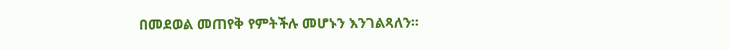በመደወል መጠየቅ የምትችሉ መሆኑን እንገልጻለን።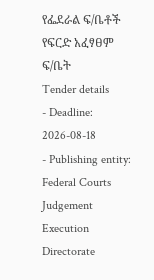የፌደራል ፍ/ቤቶች የፍርድ አፈፃፀም ፍ/ቤት
Tender details
- Deadline: 2026-08-18
- Publishing entity: Federal Courts Judgement Execution Directorate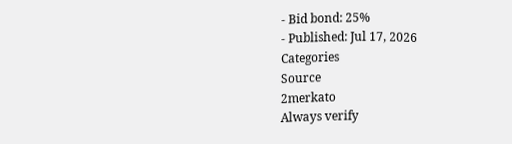- Bid bond: 25%
- Published: Jul 17, 2026
Categories
Source
2merkato
Always verify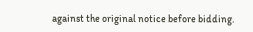against the original notice before bidding.